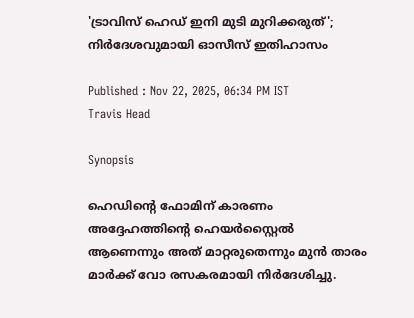'ട്രാവിസ് ഹെഡ് ഇനി മുടി മുറിക്കരുത്'; നിര്‍ദേശവുമായി ഓസീസ് ഇതിഹാസം

Published : Nov 22, 2025, 06:34 PM IST
Travis Head

Synopsis

ഹെഡിന്റെ ഫോമിന് കാരണം അദ്ദേഹത്തിന്റെ ഹെയർസ്റ്റൈൽ ആണെന്നും അത് മാറ്റരുതെന്നും മുൻ താരം മാർക്ക് വോ രസകരമായി നിർദേശിച്ചു.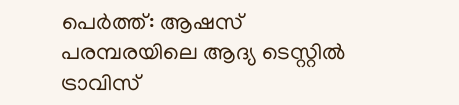പെര്‍ത്ത്: ആഷസ് പരമ്പരയിലെ ആദ്യ ടെസ്റ്റില്‍ ട്രാവിസ്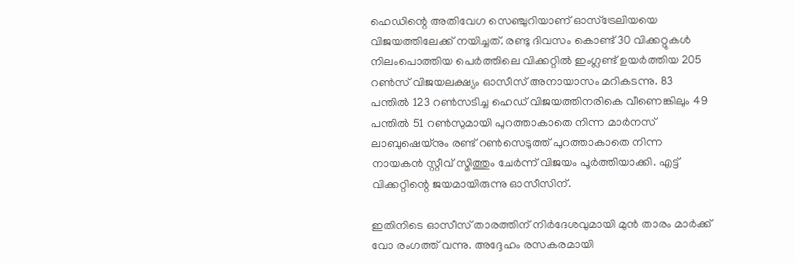ഹെഡിന്റെ അതിവേഗ സെഞ്ചുറിയാണ് ഓസ്‌ട്രേലിയയെ വിജയത്തിലേക്ക് നയിച്ചത്. രണ്ടു ദിവസം കൊണ്ട് 30 വിക്കറ്റുകള്‍ നിലംപൊത്തിയ പെര്‍ത്തിലെ വിക്കറ്റില്‍ ഇംഗ്ലണ്ട് ഉയര്‍ത്തിയ 205 റണ്‍സ് വിജയലക്ഷ്യം ഓസീസ് അനായാസം മറികടന്നു. 83 പന്തില്‍ 123 റണ്‍സടിച്ച ഹെഡ് വിജയത്തിനരികെ വീണെങ്കിലും 49 പന്തില്‍ 51 റണ്‍സുമായി പുറത്താകാതെ നിന്ന മാര്‍നസ് ലാബുഷെയ്‌നും രണ്ട് റണ്‍സെടുത്ത് പുറത്താകാതെ നിന്ന നായകന്‍ സ്റ്റീവ് സ്മിത്തും ചേര്‍ന്ന് വിജയം പൂര്‍ത്തിയാക്കി. എട്ട് വിക്കറ്റിന്റെ ജയമായിരുന്നു ഓസീസിന്.

ഇതിനിടെ ഓസീസ് താരത്തിന് നിര്‍ദേശവുമായി മുന്‍ താരം മാര്‍ക്ക് വോ രംഗത്ത് വന്നു. അദ്ദേഹം രസകരമായി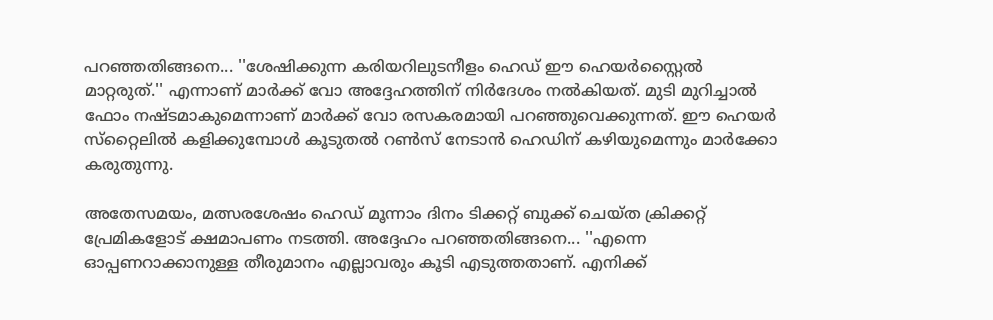പറഞ്ഞതിങ്ങനെ... ''ശേഷിക്കുന്ന കരിയറിലുടനീളം ഹെഡ് ഈ ഹെയര്‍സ്റ്റൈല്‍ മാറ്റരുത്.'' എന്നാണ് മാര്‍ക്ക് വോ അദ്ദേഹത്തിന് നിര്‍ദേശം നല്‍കിയത്. മുടി മുറിച്ചാല്‍ ഫോം നഷ്ടമാകുമെന്നാണ് മാര്‍ക്ക് വോ രസകരമായി പറഞ്ഞുവെക്കുന്നത്. ഈ ഹെയര്‍ സ്‌റ്റൈലില്‍ കളിക്കുമ്പോള്‍ കൂടുതല്‍ റണ്‍സ് നേടാന്‍ ഹെഡിന് കഴിയുമെന്നും മാര്‍ക്കോ കരുതുന്നു.

അതേസമയം, മത്സരശേഷം ഹെഡ് മൂന്നാം ദിനം ടിക്കറ്റ് ബുക്ക് ചെയ്ത ക്രിക്കറ്റ് പ്രേമികളോട് ക്ഷമാപണം നടത്തി. അദ്ദേഹം പറഞ്ഞതിങ്ങനെ... ''എന്നെ ഓപ്പണറാക്കാനുള്ള തീരുമാനം എല്ലാവരും കൂടി എടുത്തതാണ്. എനിക്ക്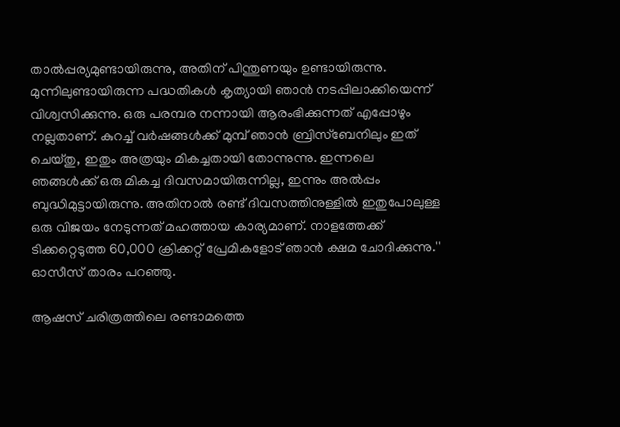താല്‍പ്പര്യമുണ്ടായിരുന്നു, അതിന് പിന്തുണയും ഉണ്ടായിരുന്നു. മുന്നിലുണ്ടായിരുന്ന പദ്ധതികള്‍ കൃത്യായി ഞാന്‍ നടപ്പിലാക്കിയെന്ന് വിശ്വസിക്കുന്നു. ഒരു പരമ്പര നന്നായി ആരംഭിക്കുന്നത് എപ്പോഴും നല്ലതാണ്. കുറച്ച് വര്‍ഷങ്ങള്‍ക്ക് മുമ്പ് ഞാന്‍ ബ്രിസ്‌ബേനിലും ഇത് ചെയ്തു, ഇതും അത്രയും മികച്ചതായി തോന്നുന്നു. ഇന്നലെ ഞങ്ങള്‍ക്ക് ഒരു മികച്ച ദിവസമായിരുന്നില്ല, ഇന്നും അല്‍പ്പം ബുദ്ധിമുട്ടായിരുന്നു. അതിനാല്‍ രണ്ട് ദിവസത്തിനുള്ളില്‍ ഇതുപോലുള്ള ഒരു വിജയം നേടുന്നത് മഹത്തായ കാര്യമാണ്. നാളത്തേക്ക് ടിക്കറ്റെടുത്ത 60,000 ക്രിക്കറ്റ് പ്രേമികളോട് ഞാന്‍ ക്ഷമ ചോദിക്കുന്നു.'' ഓസീസ് താരം പറഞ്ഞു.

ആഷസ് ചരിത്രത്തിലെ രണ്ടാമത്തെ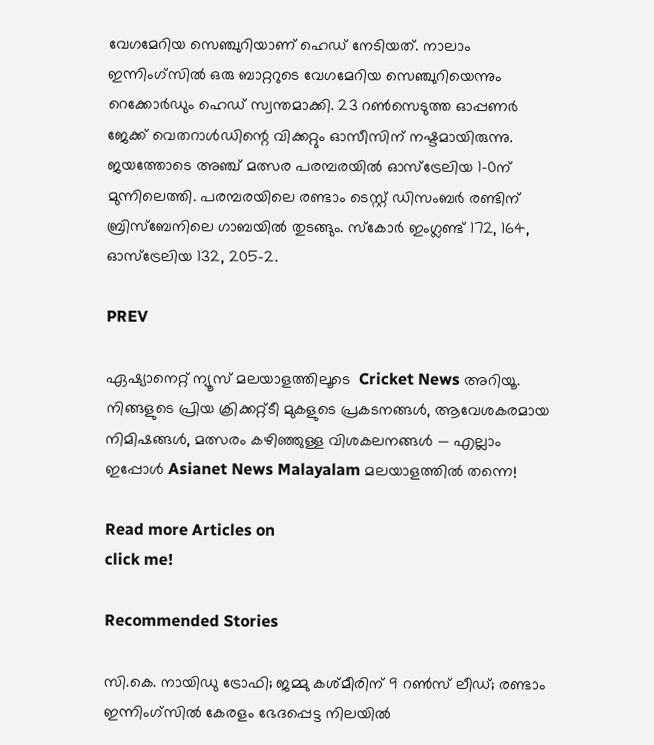വേഗമേറിയ സെഞ്ചുറിയാണ് ഹെഡ് നേടിയത്. നാലാം ഇന്നിംഗ്‌സില്‍ ഒരു ബാറ്ററുടെ വേഗമേറിയ സെഞ്ചുറിയെന്നും റെക്കോര്‍ഡും ഹെഡ് സ്വന്തമാക്കി. 23 റണ്‍സെടുത്ത ഓപ്പണര്‍ ജേക്ക് വെതറാള്‍ഡിന്റെ വിക്കറ്റും ഓസീസിന് നഷ്ടമായിരുന്നു. ജയത്തോടെ അഞ്ച് മത്സര പരമ്പരയില്‍ ഓസ്‌ട്രേലിയ 1-0ന് മുന്നിലെത്തി. പരമ്പരയിലെ രണ്ടാം ടെസ്റ്റ് ഡിസംബര്‍ രണ്ടിന് ബ്രിസ്‌ബേനിലെ ഗാബയില്‍ തുടങ്ങും. സ്‌കോര്‍ ഇംഗ്ലണ്ട് 172, 164, ഓസ്‌ട്രേലിയ 132, 205-2.

PREV

ഏഷ്യാനെറ്റ് ന്യൂസ് മലയാളത്തിലൂടെ  Cricket News അറിയൂ.  നിങ്ങളുടെ പ്രിയ ക്രിക്കറ്റ്ടീ മുകളുടെ പ്രകടനങ്ങൾ, ആവേശകരമായ നിമിഷങ്ങൾ, മത്സരം കഴിഞ്ഞുള്ള വിശകലനങ്ങൾ — എല്ലാം ഇപ്പോൾ Asianet News Malayalam മലയാളത്തിൽ തന്നെ!

Read more Articles on
click me!

Recommended Stories

സി.കെ. നായിഡു ട്രോഫി; ജമ്മു കശ്മീരിന് 9 റൺസ് ലീഡ്; രണ്ടാം ഇന്നിംഗ്സിൽ കേരളം ഭേദപ്പെട്ട നിലയിൽ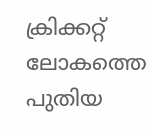ക്രിക്കറ്റ് ലോകത്തെ പുതിയ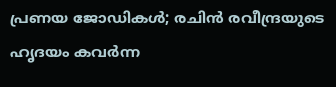പ്രണയ ജോഡികൾ; രചിൻ രവീന്ദ്രയുടെ ഹൃദയം കവർന്ന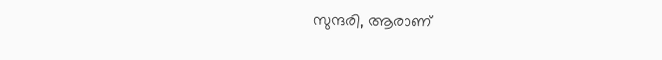സുന്ദരി, ആരാണ്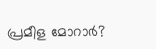പ്രമീള മോറാർ?